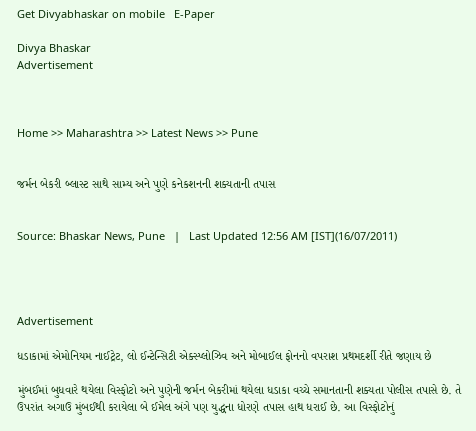Get Divyabhaskar on mobile   E-Paper

Divya Bhaskar
Advertisement



Home >> Maharashtra >> Latest News >> Pune


જર્મન બેકરી બ્લાસ્ટ સાથે સામ્ય અને પુણે કનેકશનની શક્યતાની તપાસ


Source: Bhaskar News, Pune   |   Last Updated 12:56 AM [IST](16/07/2011)




Advertisement

ધડાકામાં એમોનિયમ નાઈટ્રેટ, લો ઈન્ટેન્સિટી એક્સ્પ્લોઝિવ અને મોબાઈલ ફોનનો વપરાશ પ્રથમદર્શી રીતે જણાય છે

મુંબઈમાં બુધવારે થયેલા વિસ્ફોટો અને પુણેની જર્મન બેકરીમાં થયેલા ધડાકા વચ્ચે સમાનતાની શક્યતા પોલીસ તપાસે છે. તે ઉપરાંત અગાઉ મુંબઈથી કરાયેલા બે ઈમેલ અંગે પણ યુદ્ધના ધોરણે તપાસ હાથ ધરાઈ છે. આ વિસ્ફોટોનું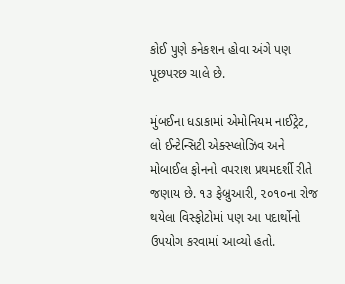કોઈ પુણે કનેકશન હોવા અંગે પણ પૂછપરછ ચાલે છે.

મુંબઈના ધડાકામાં એમોનિયમ નાઈટ્રેટ, લો ઈન્ટેન્સિટી એક્સ્પ્લોઝિવ અને મોબાઈલ ફોનનો વપરાશ પ્રથમદર્શી રીતે જણાય છે. ૧૩ ફેબ્રુઆરી, ૨૦૧૦ના રોજ થયેલા વિસ્ફોટોમાં પણ આ પદાર્થોનો ઉપયોગ કરવામાં આવ્યો હતો.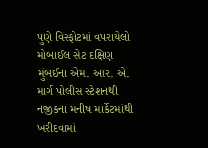પુણે વિસ્ફોટમાં વપરાયેલો મોબાઈલ સેટ દક્ષિણ મુંબઈના એમ. આર. એ. માર્ગ પોલીસ સ્ટેશનથી નજીકના મનીષ માર્કેટમાંથી ખરીદવામાં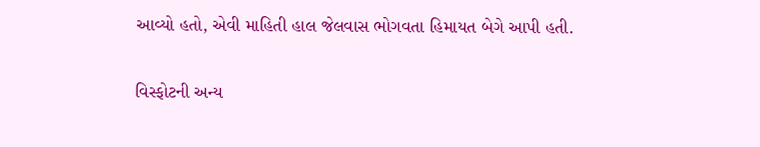આવ્યો હતો, એવી માહિતી હાલ જેલવાસ ભોગવતા હિમાયત બેગે આપી હતી.

વિસ્ફોટની અન્ય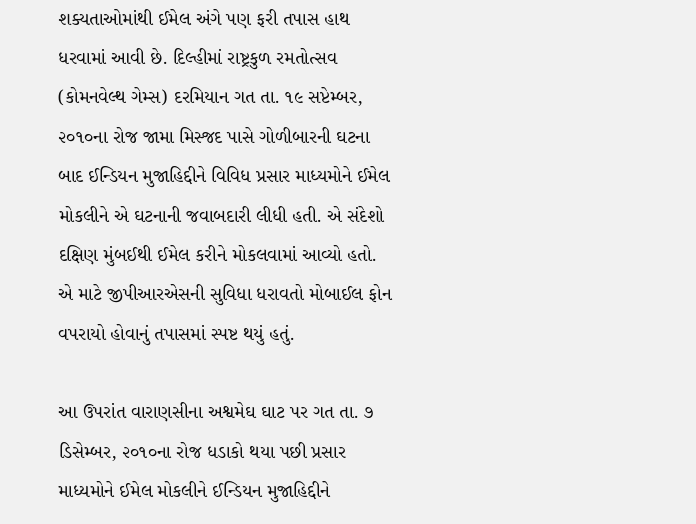શક્યતાઓમાંથી ઈમેલ અંગે પણ ફરી તપાસ હાથ ધરવામાં આવી છે. દિલ્હીમાં રાષ્ટ્રકુળ રમતોત્સવ (કોમનવેલ્થ ગેમ્સ) દરમિયાન ગત તા. ૧૯ સપ્ટેમ્બર, ૨૦૧૦ના રોજ જામા મિસ્જદ પાસે ગોળીબારની ઘટના બાદ ઈન્ડિયન મુજાહિદ્દીને વિવિધ પ્રસાર માધ્યમોને ઈમેલ મોકલીને એ ઘટનાની જવાબદારી લીધી હતી. એ સંદેશો દક્ષિણ મુંબઈથી ઈમેલ કરીને મોકલવામાં આવ્યો હતો. એ માટે જીપીઆરએસની સુવિધા ધરાવતો મોબાઈલ ફોન વપરાયો હોવાનું તપાસમાં સ્પષ્ટ થયું હતું.

આ ઉપરાંત વારાણસીના અશ્વમેઘ ઘાટ પર ગત તા. ૭ ડિસેમ્બર, ૨૦૧૦ના રોજ ધડાકો થયા પછી પ્રસાર માધ્યમોને ઈમેલ મોકલીને ઈન્ડિયન મુજાહિદ્દીને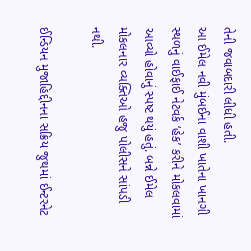તેની જવાબદારી લીધી હતી.
આ ઈમેલ નવી મુંબઈના વાશી ખાતેના ખાનગી સ્થળનું વાઈફાઈ નેટવર્ક ‘હેક’ કરીને મોકલવામાં આવ્યો હોવાનું સ્પષ્ટ થયું હતું. બન્ને ઈમેલ મોકલનાર વ્યક્તિઓ હજુ પોલીસને સાંપડી નથી.

ઈન્ડિયન મુજાહિદ્દીનના સક્રિય જુથમાં ઈન્ટરનેટ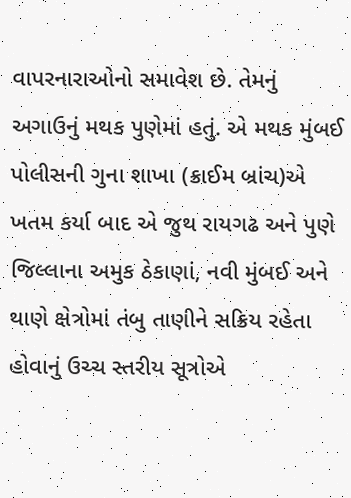વાપરનારાઓનો સમાવેશ છે. તેમનું અગાઉનું મથક પુણેમાં હતું. એ મથક મુંબઈ પોલીસની ગુના શાખા (ક્રાઈમ બ્રાંચ)એ ખતમ કર્યા બાદ એ જુથ રાયગઢ અને પુણે જિલ્લાના અમુક ઠેકાણાં, નવી મુંબઈ અને થાણે ક્ષેત્રોમાં તંબુ તાણીને સક્રિય રહેતા હોવાનું ઉચ્ચ સ્તરીય સૂત્રોએ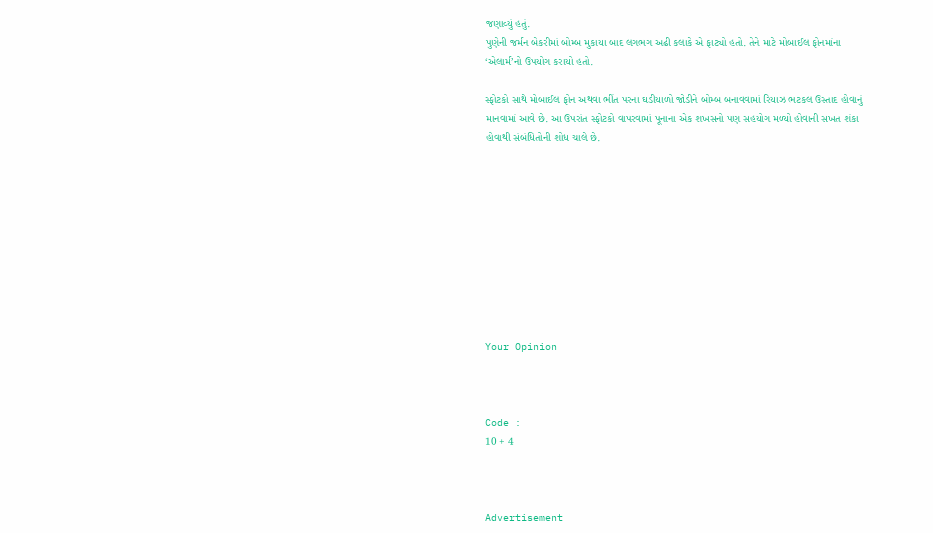જણાવ્યું હતું.
પુણેની જર્મન બેકરીમાં બોમ્બ મુકાયા બાદ લગભગ અઢી કલાકે એ ફાટ્યો હતો. તેને માટે મોબાઈલ ફોનમાંના ‘એલાર્મ’નો ઉપયોગ કરાયો હતો.

સ્ફોટકો સાથે મોબાઈલ ફોન અથવા ભીંત પરના ઘડીયાળો જોડીને બોમ્બ બનાવવામાં રિયાઝ ભટકલ ઉસ્તાદ હોવાનું માનવામાં આવે છે. આ ઉપરાંત સ્ફોટકો વાપરવામાં પૂનાના એક શખસનો પણ સહયોગ મળ્યો હોવાની સખત શંકા હોવાથી સંબંધિતોની શોધ ચાલે છે.










Your Opinion



Code :
10 + 4



Advertisement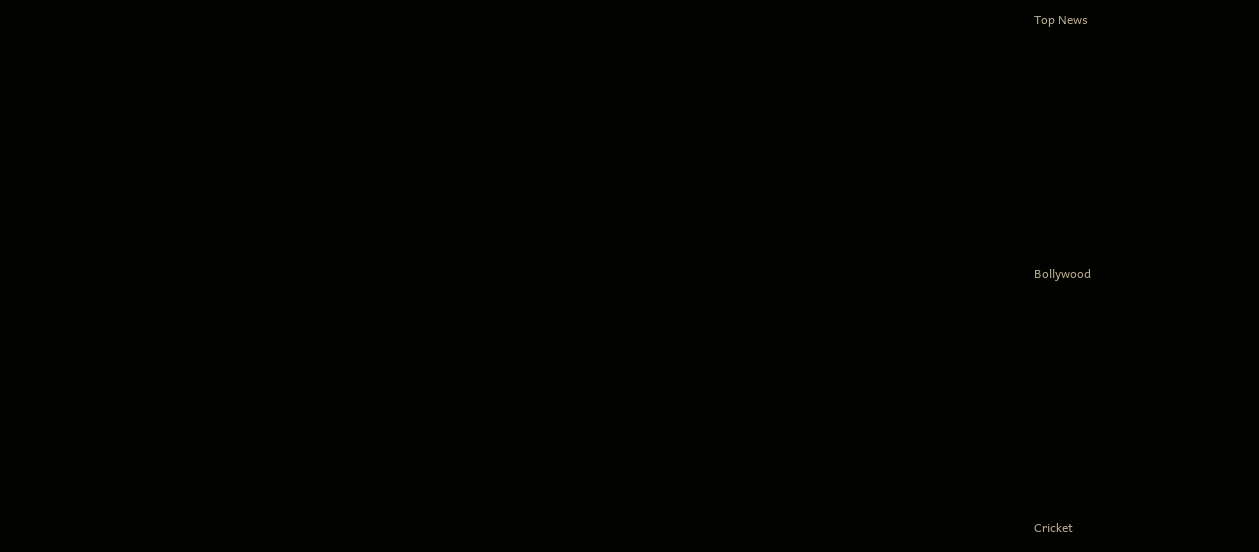Top News











Bollywood











Cricket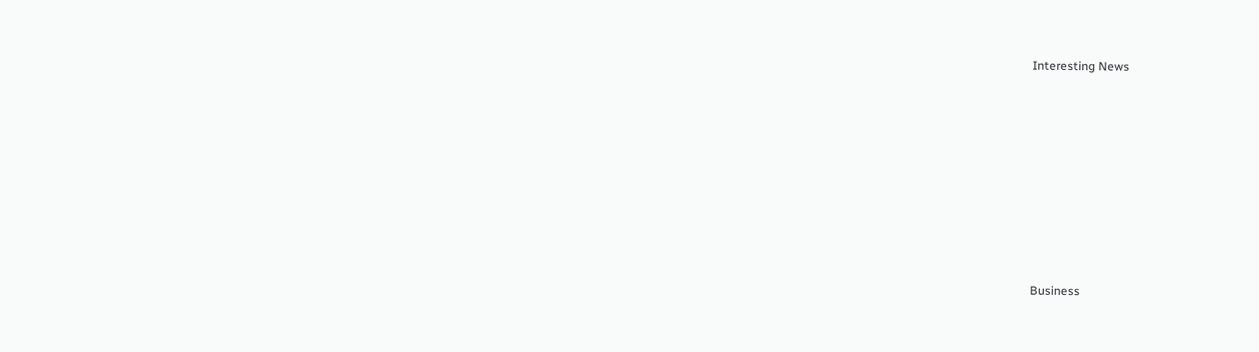Interesting News











Business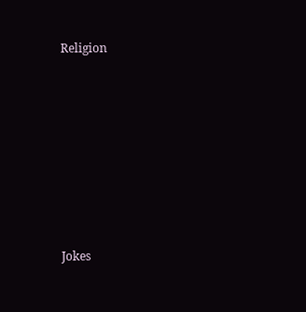Religion











Jokes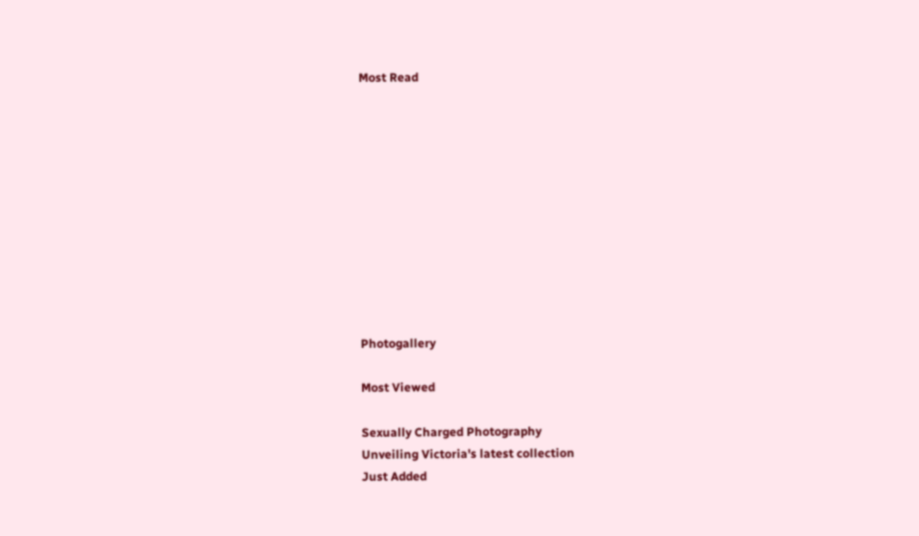Most Read











Photogallery

Most Viewed

Sexually Charged Photography
Unveiling Victoria's latest collection
Just Added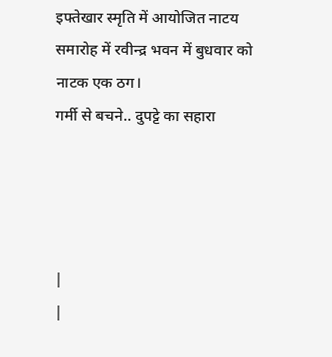इफ्तेखार स्मृति में आयोजित नाटय समारोह में रवीन्द्र भवन में बुधवार को नाटक एक ठग।
गर्मी से बचने.. दुपट्टे का सहारा




|
|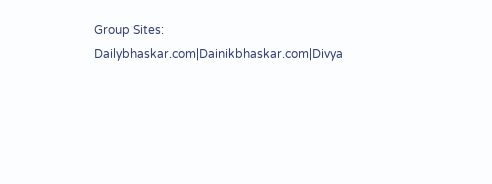Group Sites: Dailybhaskar.com|Dainikbhaskar.com|Divya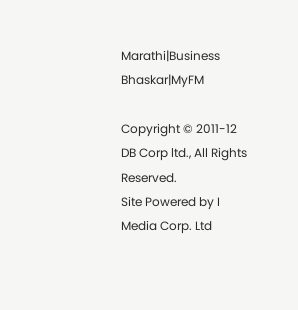Marathi|Business Bhaskar|MyFM

Copyright © 2011-12 DB Corp ltd., All Rights Reserved.
Site Powered by I Media Corp. Ltd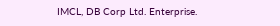IMCL, DB Corp Ltd. Enterprise.